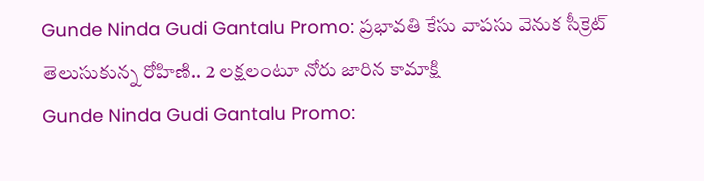Gunde Ninda Gudi Gantalu Promo: ప్రభావతి కేసు వాపసు వెనుక సీక్రెట్ తెలుసుకున్న రోహిణి.. 2 లక్షలంటూ నోరు జారిన కామాక్షి
Gunde Ninda Gudi Gantalu Promo: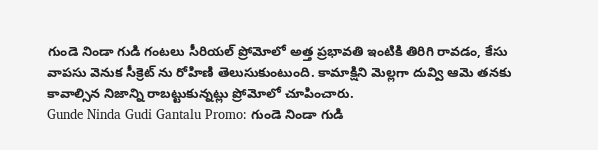గుండె నిండా గుడి గంటలు సీరియల్ ప్రోమోలో అత్త ప్రభావతి ఇంటికి తిరిగి రావడం, కేసు వాపసు వెనుక సీక్రెట్ ను రోహిణి తెలుసుకుంటుంది. కామాక్షిని మెల్లగా దువ్వి ఆమె తనకు కావాల్సిన నిజాన్ని రాబట్టుకున్నట్లు ప్రోమోలో చూపించారు.
Gunde Ninda Gudi Gantalu Promo: గుండె నిండా గుడి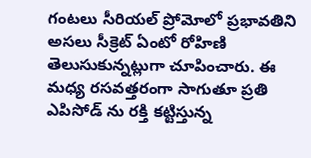గంటలు సీరియల్ ప్రోమోలో ప్రభావతిని అసలు సీక్రెట్ ఏంటో రోహిణి తెలుసుకున్నట్లుగా చూపించారు. ఈ మధ్య రసవత్తరంగా సాగుతూ ప్రతి ఎపిసోడ్ ను రక్తి కట్టిస్తున్న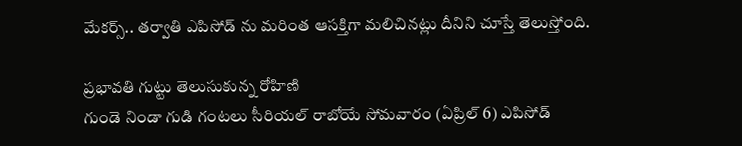మేకర్స్.. తర్వాతి ఎపిసోడ్ ను మరింత ఆసక్తిగా మలిచినట్లు దీనిని చూస్తే తెలుస్తోంది.

ప్రభావతి గుట్టు తెలుసుకున్న రోహిణి
గుండె నిండా గుడి గంటలు సీరియల్ రాబోయే సోమవారం (ఏప్రిల్ 6) ఎపిసోడ్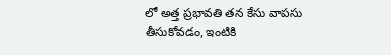లో అత్త ప్రభావతి తన కేసు వాపసు తీసుకోవడం, ఇంటికి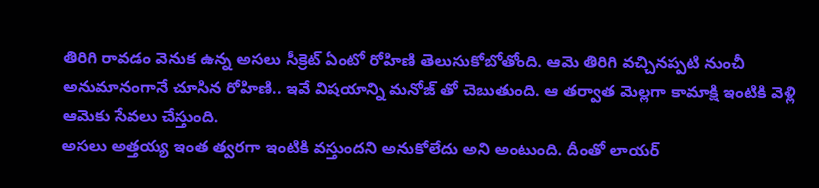తిరిగి రావడం వెనుక ఉన్న అసలు సీక్రెట్ ఏంటో రోహిణి తెలుసుకోబోతోంది. ఆమె తిరిగి వచ్చినప్పటి నుంచీ అనుమానంగానే చూసిన రోహిణి.. ఇవే విషయాన్ని మనోజ్ తో చెబుతుంది. ఆ తర్వాత మెల్లగా కామాక్షి ఇంటికి వెళ్లి ఆమెకు సేవలు చేస్తుంది.
అసలు అత్తయ్య ఇంత త్వరగా ఇంటికి వస్తుందని అనుకోలేదు అని అంటుంది. దీంతో లాయర్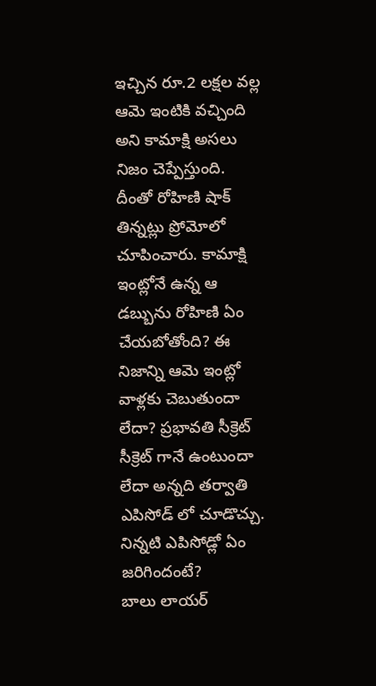ఇచ్చిన రూ.2 లక్షల వల్ల ఆమె ఇంటికి వచ్చింది అని కామాక్షి అసలు నిజం చెప్పేస్తుంది. దీంతో రోహిణి షాక్ తిన్నట్లు ప్రోమోలో చూపించారు. కామాక్షి ఇంట్లోనే ఉన్న ఆ డబ్బును రోహిణి ఏం చేయబోతోంది? ఈ నిజాన్ని ఆమె ఇంట్లో వాళ్లకు చెబుతుందా లేదా? ప్రభావతి సీక్రెట్ సీక్రెట్ గానే ఉంటుందా లేదా అన్నది తర్వాతి ఎపిసోడ్ లో చూడొచ్చు.
నిన్నటి ఎపిసోడ్లో ఏం జరిగిందంటే?
బాలు లాయర్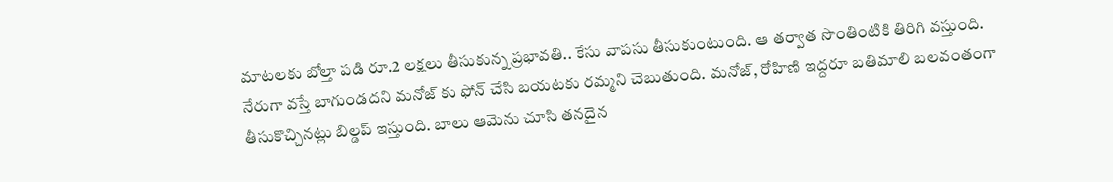మాటలకు బోల్తా పడి రూ.2 లక్షలు తీసుకున్న ప్రభావతి.. కేసు వాపసు తీసుకుంటుంది. ఆ తర్వాత సొంతింటికి తిరిగి వస్తుంది. నేరుగా వస్తే బాగుండదని మనోజ్ కు ఫోన్ చేసి బయటకు రమ్మని చెబుతుంది. మనోజ్, రోహిణి ఇద్దరూ బతిమాలి బలవంతంగా తీసుకొచ్చినట్లు బిల్డప్ ఇస్తుంది. బాలు ఆమెను చూసి తనదైన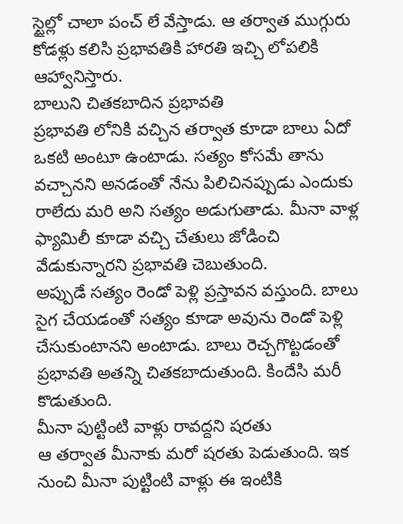స్టైల్లో చాలా పంచ్ లే వేస్తాడు. ఆ తర్వాత ముగ్గురు కోడళ్లు కలిసి ప్రభావతికి హారతి ఇచ్చి లోపలికి ఆహ్వానిస్తారు.
బాలుని చితకబాదిన ప్రభావతి
ప్రభావతి లోనికి వచ్చిన తర్వాత కూడా బాలు ఏదో ఒకటి అంటూ ఉంటాడు. సత్యం కోసమే తాను వచ్చానని అనడంతో నేను పిలిచినప్పుడు ఎందుకు రాలేదు మరి అని సత్యం అడుగుతాడు. మీనా వాళ్ల ఫ్యామిలీ కూడా వచ్చి చేతులు జోడించి వేడుకున్నారని ప్రభావతి చెబుతుంది.
అప్పుడే సత్యం రెండో పెళ్లి ప్రస్తావన వస్తుంది. బాలు సైగ చేయడంతో సత్యం కూడా అవును రెండో పెళ్లి చేసుకుంటానని అంటాడు. బాలు రెచ్చగొట్టడంతో ప్రభావతి అతన్ని చితకబాదుతుంది. కిందేసి మరీ కొడుతుంది.
మీనా పుట్టింటి వాళ్లు రావద్దని షరతు
ఆ తర్వాత మీనాకు మరో షరతు పెడుతుంది. ఇక నుంచి మీనా పుట్టింటి వాళ్లు ఈ ఇంటికి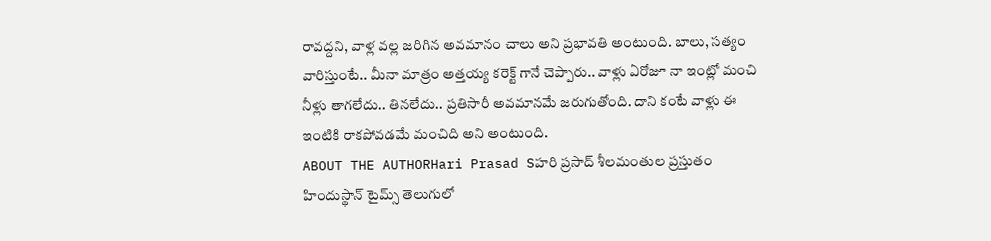రావద్దని, వాళ్ల వల్ల జరిగిన అవమానం చాలు అని ప్రభావతి అంటుంది. బాలు, సత్యం వారిస్తుంటే.. మీనా మాత్రం అత్తయ్య కరెక్ట్ గానే చెప్పారు.. వాళ్లు ఏరోజూ నా ఇంట్లో మంచి నీళ్లు తాగలేదు.. తినలేదు.. ప్రతిసారీ అవమానమే జరుగుతోంది. దాని కంటే వాళ్లు ఈ ఇంటికి రాకపోవడమే మంచిది అని అంటుంది.
ABOUT THE AUTHORHari Prasad Sహరి ప్రసాద్ శీలమంతుల ప్రస్తుతం హిందుస్థాన్ టైమ్స్ తెలుగులో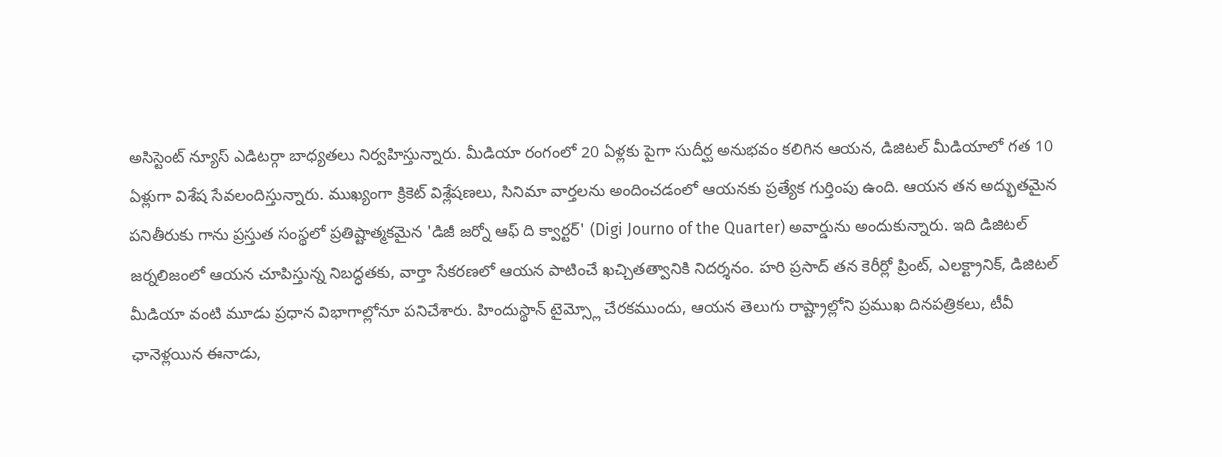అసిస్టెంట్ న్యూస్ ఎడిటర్గా బాధ్యతలు నిర్వహిస్తున్నారు. మీడియా రంగంలో 20 ఏళ్లకు పైగా సుదీర్ఘ అనుభవం కలిగిన ఆయన, డిజిటల్ మీడియాలో గత 10 ఏళ్లుగా విశేష సేవలందిస్తున్నారు. ముఖ్యంగా క్రికెట్ విశ్లేషణలు, సినిమా వార్తలను అందించడంలో ఆయనకు ప్రత్యేక గుర్తింపు ఉంది. ఆయన తన అద్భుతమైన పనితీరుకు గాను ప్రస్తుత సంస్థలో ప్రతిష్టాత్మకమైన 'డిజీ జర్నో ఆఫ్ ది క్వార్టర్' (Digi Journo of the Quarter) అవార్డును అందుకున్నారు. ఇది డిజిటల్ జర్నలిజంలో ఆయన చూపిస్తున్న నిబద్ధతకు, వార్తా సేకరణలో ఆయన పాటించే ఖచ్చితత్వానికి నిదర్శనం. హరి ప్రసాద్ తన కెరీర్లో ప్రింట్, ఎలక్ట్రానిక్, డిజిటల్ మీడియా వంటి మూడు ప్రధాన విభాగాల్లోనూ పనిచేశారు. హిందుస్థాన్ టైమ్స్లో చేరకముందు, ఆయన తెలుగు రాష్ట్రాల్లోని ప్రముఖ దినపత్రికలు, టీవీ ఛానెళ్లయిన ఈనాడు,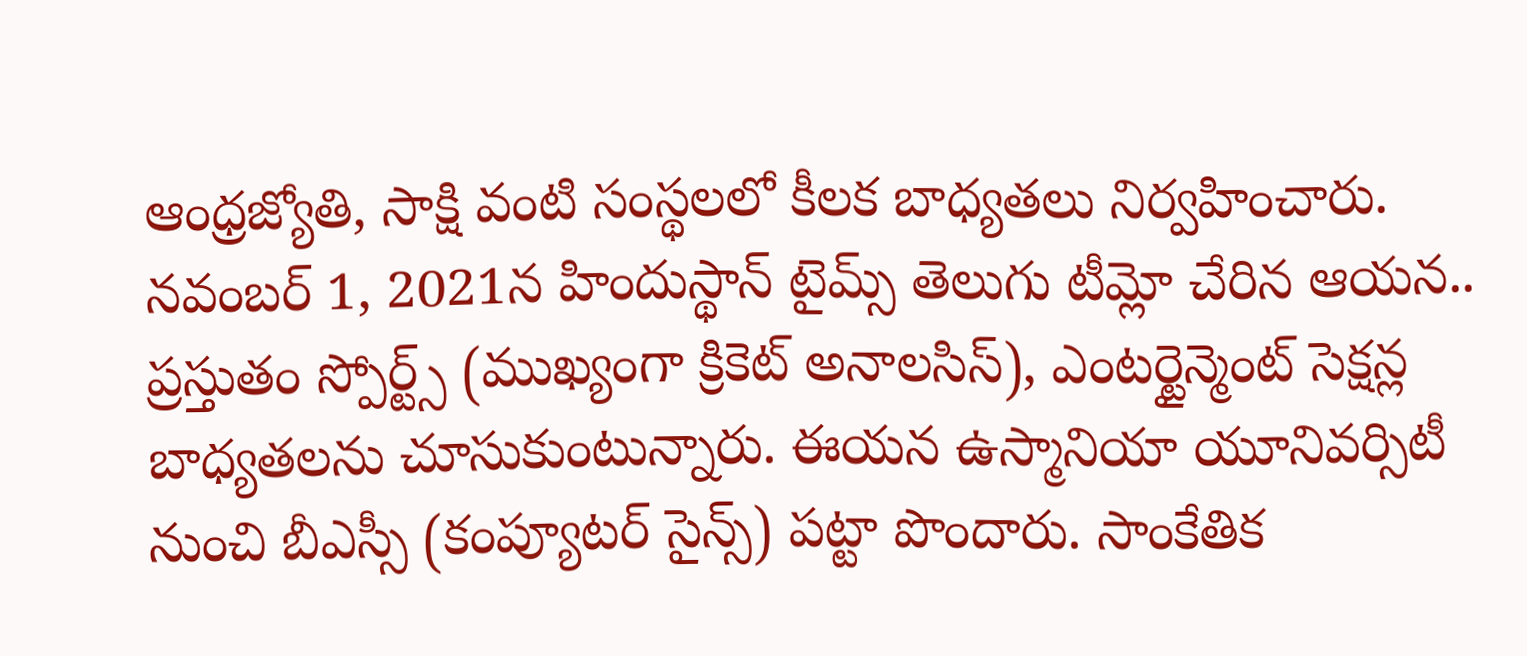ఆంధ్రజ్యోతి, సాక్షి వంటి సంస్థలలో కీలక బాధ్యతలు నిర్వహించారు. నవంబర్ 1, 2021న హిందుస్థాన్ టైమ్స్ తెలుగు టీమ్లో చేరిన ఆయన.. ప్రస్తుతం స్పోర్ట్స్ (ముఖ్యంగా క్రికెట్ అనాలసిస్), ఎంటర్టైన్మెంట్ సెక్షన్ల బాధ్యతలను చూసుకుంటున్నారు. ఈయన ఉస్మానియా యూనివర్సిటీ నుంచి బీఎస్సీ (కంప్యూటర్ సైన్స్) పట్టా పొందారు. సాంకేతిక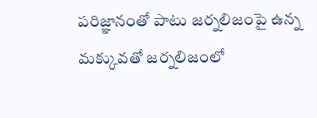పరిజ్ఞానంతో పాటు జర్నలిజంపై ఉన్న మక్కువతో జర్నలిజంలో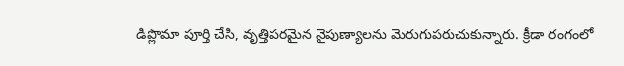డిప్లొమా పూర్తి చేసి, వృత్తిపరమైన నైపుణ్యాలను మెరుగుపరుచుకున్నారు. క్రీడా రంగంలో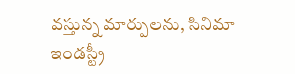వస్తున్న మార్పులను, సినిమా ఇండస్ట్రీ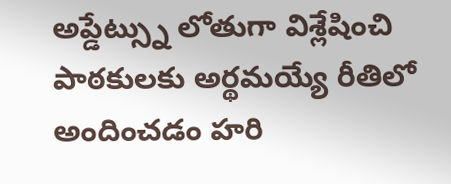అప్డేట్స్ను లోతుగా విశ్లేషించి పాఠకులకు అర్థమయ్యే రీతిలో అందించడం హరి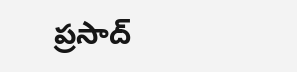ప్రసాద్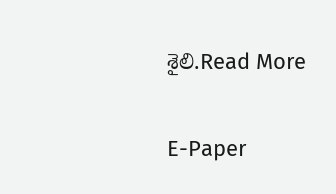శైలి.Read More

E-Paper